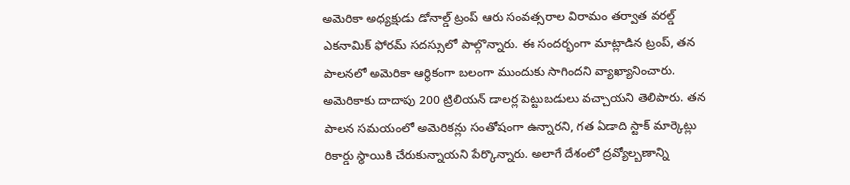అమెరికా అధ్యక్షుడు డోనాల్డ్ ట్రంప్ ఆరు సంవత్సరాల విరామం తర్వాత వరల్డ్ ఎకనామిక్ ఫోరమ్ సదస్సులో పాల్గొన్నారు. ఈ సందర్భంగా మాట్లాడిన ట్రంప్, తన పాలనలో అమెరికా ఆర్థికంగా బలంగా ముందుకు సాగిందని వ్యాఖ్యానించారు. అమెరికాకు దాదాపు 200 ట్రిలియన్ డాలర్ల పెట్టుబడులు వచ్చాయని తెలిపారు. తన పాలన సమయంలో అమెరికన్లు సంతోషంగా ఉన్నారని, గత ఏడాది స్టాక్ మార్కెట్లు రికార్డు స్థాయికి చేరుకున్నాయని పేర్కొన్నారు. అలాగే దేశంలో ద్రవ్యోల్బణాన్ని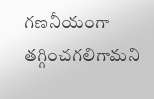గణనీయంగా తగ్గించగలిగామని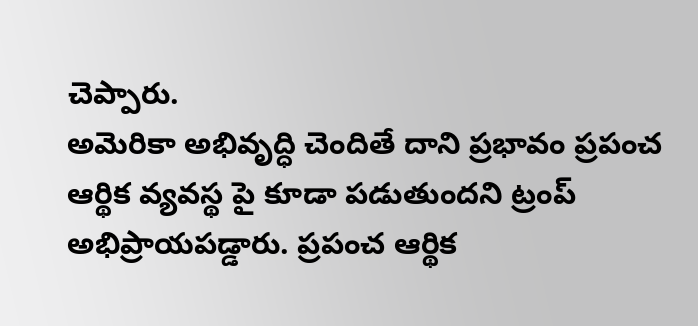చెప్పారు.
అమెరికా అభివృద్ధి చెందితే దాని ప్రభావం ప్రపంచ ఆర్థిక వ్యవస్థ పై కూడా పడుతుందని ట్రంప్ అభిప్రాయపడ్డారు. ప్రపంచ ఆర్థిక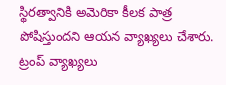స్థిరత్వానికి అమెరికా కీలక పాత్ర పోషిస్తుందని ఆయన వ్యాఖ్యలు చేశారు. ట్రంప్ వ్యాఖ్యలు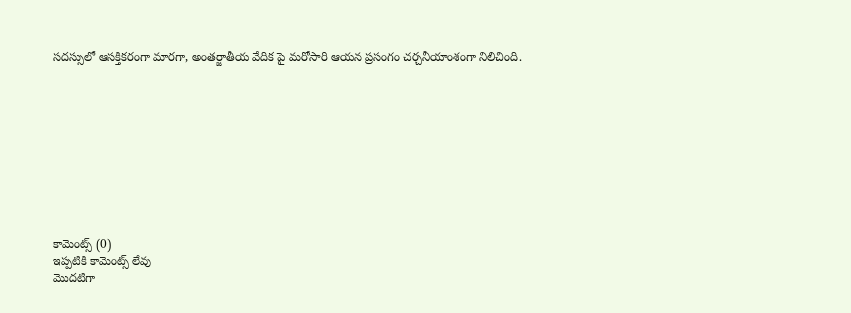సదస్సులో ఆసక్తికరంగా మారగా, అంతర్జాతీయ వేదిక పై మరోసారి ఆయన ప్రసంగం చర్చనీయాంశంగా నిలిచింది.










కామెంట్స్ (0)
ఇప్పటికి కామెంట్స్ లేవు
మొదటిగా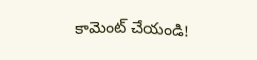కామెంట్ చేయండి!